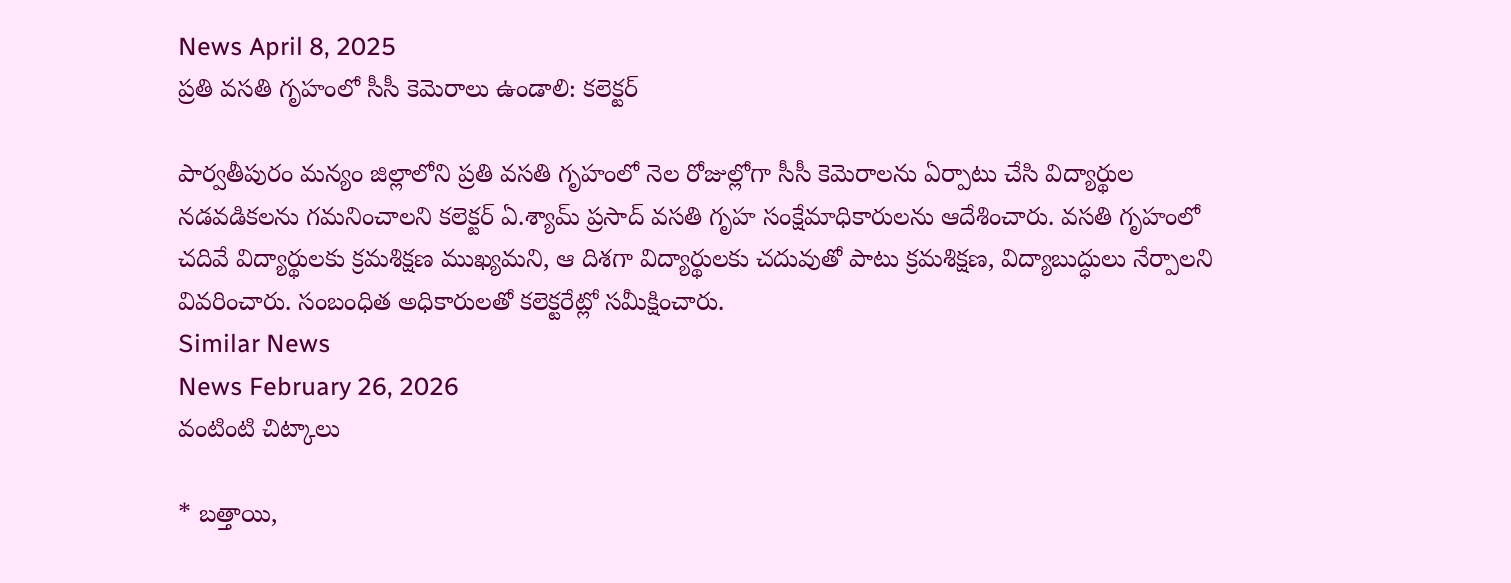News April 8, 2025
ప్రతి వసతి గృహంలో సీసీ కెమెరాలు ఉండాలి: కలెక్టర్

పార్వతీపురం మన్యం జిల్లాలోని ప్రతి వసతి గృహంలో నెల రోజుల్లోగా సీసీ కెమెరాలను ఏర్పాటు చేసి విద్యార్థుల నడవడికలను గమనించాలని కలెక్టర్ ఏ.శ్యామ్ ప్రసాద్ వసతి గృహ సంక్షేమాధికారులను ఆదేశించారు. వసతి గృహంలో చదివే విద్యార్థులకు క్రమశిక్షణ ముఖ్యమని, ఆ దిశగా విద్యార్థులకు చదువుతో పాటు క్రమశిక్షణ, విద్యాబుద్ధులు నేర్పాలని వివరించారు. సంబంధిత అధికారులతో కలెక్టరేట్లో సమీక్షించారు.
Similar News
News February 26, 2026
వంటింటి చిట్కాలు

* బత్తాయి,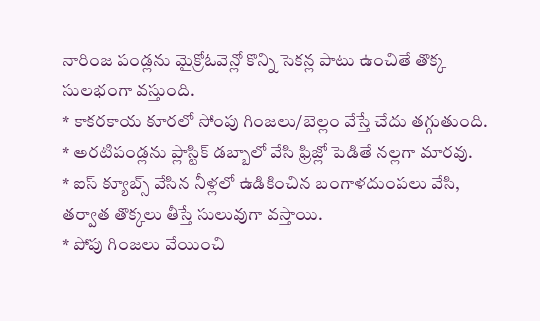నారింజ పండ్లను మైక్రోఓవెన్లో కొన్ని సెకన్ల పాటు ఉంచితే తొక్క సులభంగా వస్తుంది.
* కాకరకాయ కూరలో సోంపు గింజలు/బెల్లం వేస్తే చేదు తగ్గుతుంది.
* అరటిపండ్లను ప్లాస్టిక్ డబ్బాలో వేసి ఫ్రిజ్లో పెడితే నల్లగా మారవు.
* ఐస్ క్యూబ్స్ వేసిన నీళ్లలో ఉడికించిన బంగాళదుంపలు వేసి, తర్వాత తొక్కలు తీస్తే సులువుగా వస్తాయి.
* పోపు గింజలు వేయించి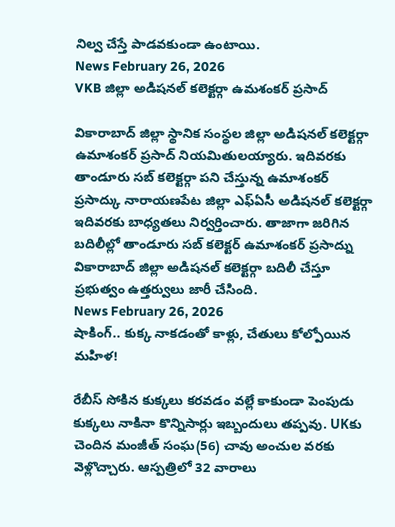నిల్వ చేస్తే పాడవకుండా ఉంటాయి.
News February 26, 2026
VKB జిల్లా అడిషనల్ కలెక్టర్గా ఉమశంకర్ ప్రసాద్

వికారాబాద్ జిల్లా స్థానిక సంస్థల జిల్లా అడిషనల్ కలెక్టర్గా ఉమాశంకర్ ప్రసాద్ నియమితులయ్యారు. ఇదివరకు తాండూరు సబ్ కలెక్టర్గా పని చేస్తున్న ఉమాశంకర్ ప్రసాద్కు నారాయణపేట జిల్లా ఎఫ్ఏసీ అడిషనల్ కలెక్టర్గా ఇదివరకు బాధ్యతలు నిర్వర్తించారు. తాజాగా జరిగిన బదిలీల్లో తాండూరు సబ్ కలెక్టర్ ఉమాశంకర్ ప్రసాద్ను వికారాబాద్ జిల్లా అడిషనల్ కలెక్టర్గా బదిలీ చేస్తూ ప్రభుత్వం ఉత్తర్వులు జారీ చేసింది.
News February 26, 2026
షాకింగ్.. కుక్క నాకడంతో కాళ్లు, చేతులు కోల్పోయిన మహిళ!

రేబీస్ సోకిన కుక్కలు కరవడం వల్లే కాకుండా పెంపుడు కుక్కలు నాకినా కొన్నిసార్లు ఇబ్బందులు తప్పవు. UKకు చెందిన మంజీత్ సంఘ(56) చావు అంచుల వరకు వెళ్లొచ్చారు. ఆస్పత్రిలో 32 వారాలు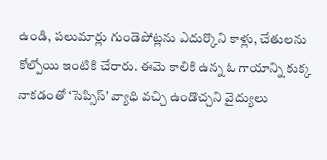ఉండి, పలుమార్లు గుండెపోట్లను ఎదుర్కొని కాళ్లు, చేతులను కోల్పోయి ఇంటికి చేరారు. ఈమె కాలికి ఉన్న ఓ గాయాన్ని కుక్క నాకడంతో ‘సెప్సిస్’ వ్యాధి వచ్చి ఉండొచ్చని వైద్యులు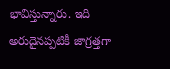భావిస్తున్నారు. ఇది అరుదైనప్పటికీ జాగ్రత్తగా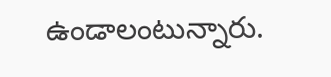ఉండాలంటున్నారు.